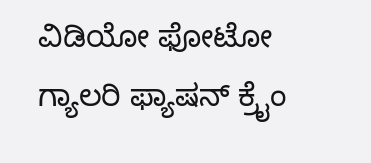ವಿಡಿಯೋ ಫೋಟೋ ಗ್ಯಾಲರಿ ಫ್ಯಾಷನ್ ಕ್ರೈಂ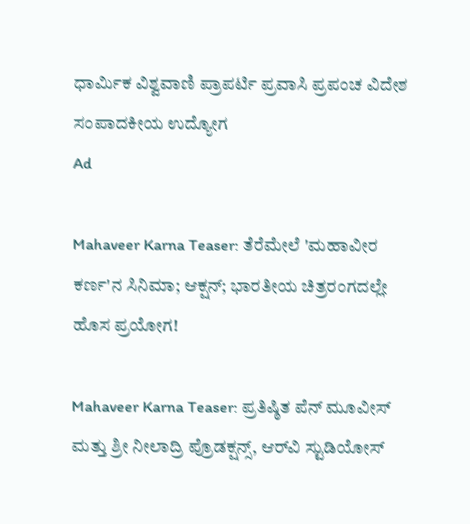ಧಾರ್ಮಿಕ ವಿಶ್ವವಾಣಿ ಪ್ರಾಪರ್ಟಿ ಪ್ರವಾಸಿ ಪ್ರಪಂಚ ವಿದೇಶ ಸಂಪಾದಕೀಯ ಉದ್ಯೋಗ
Ad

Mahaveer Karna Teaser: ತೆರೆಮೇಲೆ 'ಮಹಾವೀರ ಕರ್ಣ'ನ ಸಿನಿಮಾ; ಆಕ್ಷನ್; ಭಾರತೀಯ ಚಿತ್ರರಂಗದಲ್ಲೇ ಹೊಸ ಪ್ರಯೋಗ!

Mahaveer Karna Teaser: ಪ್ರತಿಷ್ಠಿತ ಪೆನ್ ಮೂವೀಸ್ ಮತ್ತು ಶ್ರೀ ನೀಲಾದ್ರಿ ಪ್ರೊಡಕ್ಷನ್ಸ್, ಆರ್‌ವಿ ಸ್ಟುಡಿಯೋಸ್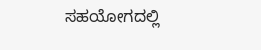ಸಹಯೋಗದಲ್ಲಿ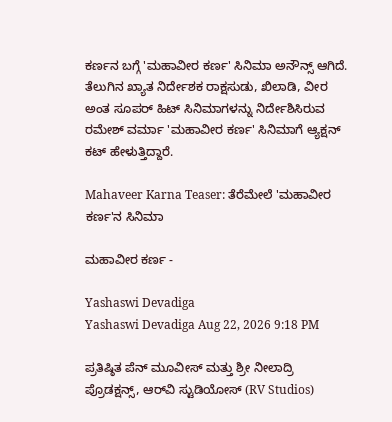ಕರ್ಣನ ಬಗ್ಗೆ 'ಮಹಾವೀರ ಕರ್ಣ' ಸಿನಿಮಾ ಅನೌನ್ಸ್ ಆಗಿದೆ. ತೆಲುಗಿನ ಖ್ಯಾತ ನಿರ್ದೇಶಕ ರಾಕ್ಷಸುಡು, ಖಿಲಾಡಿ, ವೀರ ಅಂತ ಸೂಪರ್ ಹಿಟ್ ಸಿನಿಮಾಗಳನ್ನು ನಿರ್ದೇಶಿಸಿರುವ ರಮೇಶ್ ವರ್ಮಾ 'ಮಹಾವೀರ ಕರ್ಣ' ಸಿನಿಮಾಗೆ ಆ್ಯಕ್ಷನ್ ಕಟ್ ಹೇಳುತ್ತಿದ್ದಾರೆ.

Mahaveer Karna Teaser: ತೆರೆಮೇಲೆ 'ಮಹಾವೀರ ಕರ್ಣ'ನ ಸಿನಿಮಾ

ಮಹಾವೀರ ಕರ್ಣ -

Yashaswi Devadiga
Yashaswi Devadiga Aug 22, 2026 9:18 PM

ಪ್ರತಿಷ್ಠಿತ ಪೆನ್ ಮೂವೀಸ್ ಮತ್ತು ಶ್ರೀ ನೀಲಾದ್ರಿ ಪ್ರೊಡಕ್ಷನ್ಸ್, ಆರ್‌ವಿ ಸ್ಟುಡಿಯೋಸ್ (RV Studios)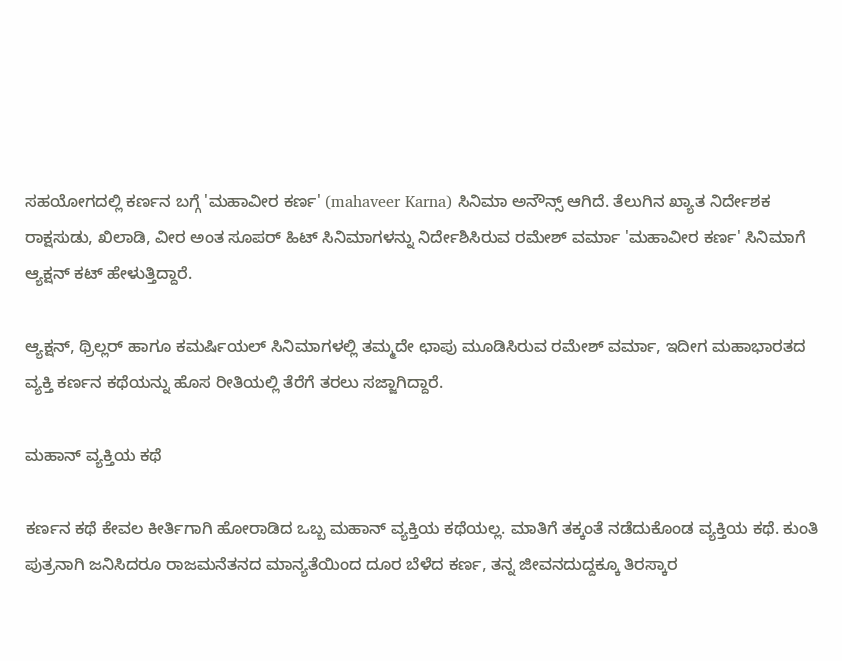ಸಹಯೋಗದಲ್ಲಿ ಕರ್ಣನ ಬಗ್ಗೆ 'ಮಹಾವೀರ ಕರ್ಣ' (mahaveer Karna) ಸಿನಿಮಾ ಅನೌನ್ಸ್ ಆಗಿದೆ. ತೆಲುಗಿನ ಖ್ಯಾತ ನಿರ್ದೇಶಕ ರಾಕ್ಷಸುಡು, ಖಿಲಾಡಿ, ವೀರ ಅಂತ ಸೂಪರ್ ಹಿಟ್ ಸಿನಿಮಾಗಳನ್ನು ನಿರ್ದೇಶಿಸಿರುವ ರಮೇಶ್ ವರ್ಮಾ 'ಮಹಾವೀರ ಕರ್ಣ' ಸಿನಿಮಾಗೆ ಆ್ಯಕ್ಷನ್ ಕಟ್ ಹೇಳುತ್ತಿದ್ದಾರೆ.

ಆ್ಯಕ್ಷನ್, ಥ್ರಿಲ್ಲರ್ ಹಾಗೂ ಕಮರ್ಷಿಯಲ್ ಸಿನಿಮಾಗಳಲ್ಲಿ ತಮ್ಮದೇ ಛಾಪು ಮೂಡಿಸಿರುವ ರಮೇಶ್ ವರ್ಮಾ, ಇದೀಗ ಮಹಾಭಾರತದ ವ್ಯಕ್ತಿ ಕರ್ಣನ ಕಥೆಯನ್ನು ಹೊಸ ರೀತಿಯಲ್ಲಿ ತೆರೆಗೆ ತರಲು ಸಜ್ಜಾಗಿದ್ದಾರೆ.

ಮಹಾನ್ ವ್ಯಕ್ತಿಯ ಕಥೆ

ಕರ್ಣನ ಕಥೆ ಕೇವಲ ಕೀರ್ತಿಗಾಗಿ ಹೋರಾಡಿದ ಒಬ್ಬ ಮಹಾನ್ ವ್ಯಕ್ತಿಯ ಕಥೆಯಲ್ಲ. ಮಾತಿಗೆ ತಕ್ಕಂತೆ ನಡೆದುಕೊಂಡ ವ್ಯಕ್ತಿಯ ಕಥೆ. ಕುಂತಿ ಪುತ್ರನಾಗಿ ಜನಿಸಿದರೂ ರಾಜಮನೆತನದ ಮಾನ್ಯತೆಯಿಂದ ದೂರ ಬೆಳೆದ ಕರ್ಣ, ತನ್ನ ಜೀವನದುದ್ದಕ್ಕೂ ತಿರಸ್ಕಾರ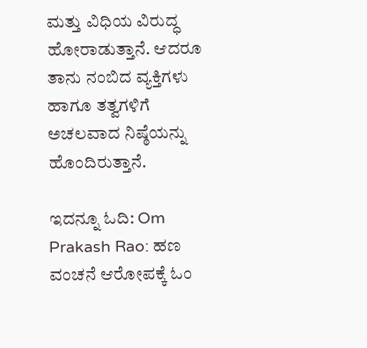ಮತ್ತು ವಿಧಿಯ ವಿರುದ್ಧ ಹೋರಾಡುತ್ತಾನೆ. ಆದರೂ ತಾನು ನಂಬಿದ ವ್ಯಕ್ತಿಗಳು ಹಾಗೂ ತತ್ವಗಳಿಗೆ ಅಚಲವಾದ ನಿಷ್ಠೆಯನ್ನು ಹೊಂದಿರುತ್ತಾನೆ.

ಇದನ್ನೂ ಓದಿ: Om Prakash Rao: ಹಣ ವಂಚನೆ ಆರೋಪಕ್ಕೆ ಓಂ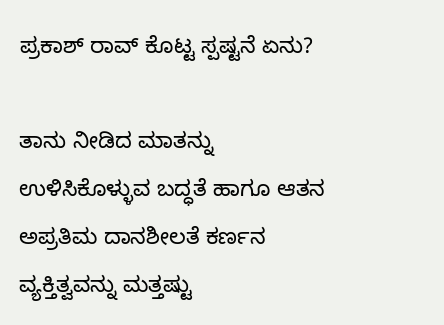ಪ್ರಕಾಶ್ ರಾವ್ ಕೊಟ್ಟ ಸ್ಪಷ್ಟನೆ ಏನು?

ತಾನು ನೀಡಿದ ಮಾತನ್ನು ಉಳಿಸಿಕೊಳ್ಳುವ ಬದ್ಧತೆ ಹಾಗೂ ಆತನ ಅಪ್ರತಿಮ ದಾನಶೀಲತೆ ಕರ್ಣನ ವ್ಯಕ್ತಿತ್ವವನ್ನು ಮತ್ತಷ್ಟು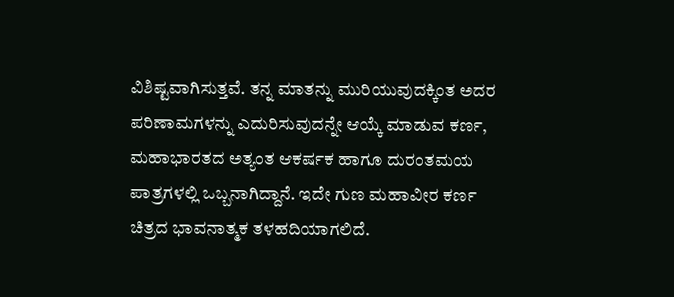ವಿಶಿಷ್ಟವಾಗಿಸುತ್ತವೆ. ತನ್ನ ಮಾತನ್ನು ಮುರಿಯುವುದಕ್ಕಿಂತ ಅದರ ಪರಿಣಾಮಗಳನ್ನು ಎದುರಿಸುವುದನ್ನೇ ಆಯ್ಕೆ ಮಾಡುವ ಕರ್ಣ, ಮಹಾಭಾರತದ ಅತ್ಯಂತ ಆಕರ್ಷಕ ಹಾಗೂ ದುರಂತಮಯ ಪಾತ್ರಗಳಲ್ಲಿ ಒಬ್ಬನಾಗಿದ್ದಾನೆ. ಇದೇ ಗುಣ ಮಹಾವೀರ ಕರ್ಣ ಚಿತ್ರದ ಭಾವನಾತ್ಮಕ ತಳಹದಿಯಾಗಲಿದೆ.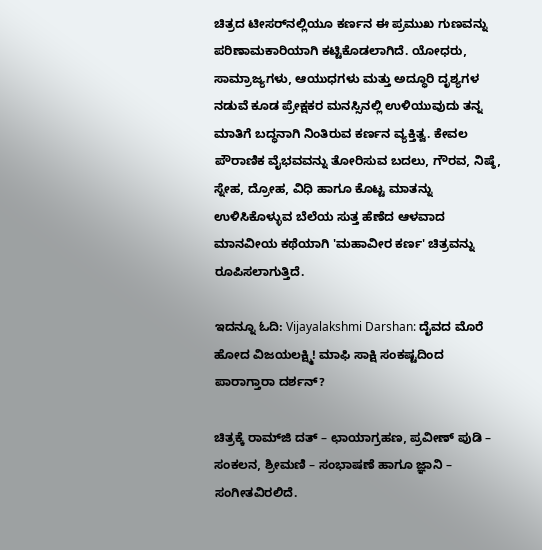ಚಿತ್ರದ ಟೀಸರ್‌ನಲ್ಲಿಯೂ ಕರ್ಣನ ಈ ಪ್ರಮುಖ ಗುಣವನ್ನು ಪರಿಣಾಮಕಾರಿಯಾಗಿ ಕಟ್ಟಿಕೊಡಲಾಗಿದೆ. ಯೋಧರು, ಸಾಮ್ರಾಜ್ಯಗಳು, ಆಯುಧಗಳು ಮತ್ತು ಅದ್ಧೂರಿ ದೃಶ್ಯಗಳ ನಡುವೆ ಕೂಡ ಪ್ರೇಕ್ಷಕರ ಮನಸ್ಸಿನಲ್ಲಿ ಉಳಿಯುವುದು ತನ್ನ ಮಾತಿಗೆ ಬದ್ಧನಾಗಿ ನಿಂತಿರುವ ಕರ್ಣನ ವ್ಯಕ್ತಿತ್ವ. ಕೇವಲ ಪೌರಾಣಿಕ ವೈಭವವನ್ನು ತೋರಿಸುವ ಬದಲು, ಗೌರವ, ನಿಷ್ಠೆ, ಸ್ನೇಹ, ದ್ರೋಹ, ವಿಧಿ ಹಾಗೂ ಕೊಟ್ಟ ಮಾತನ್ನು ಉಳಿಸಿಕೊಳ್ಳುವ ಬೆಲೆಯ ಸುತ್ತ ಹೆಣೆದ ಆಳವಾದ ಮಾನವೀಯ ಕಥೆಯಾಗಿ 'ಮಹಾವೀರ ಕರ್ಣ' ಚಿತ್ರವನ್ನು ರೂಪಿಸಲಾಗುತ್ತಿದೆ.

ಇದನ್ನೂ ಓದಿ: Vijayalakshmi Darshan: ದೈವದ ಮೊರೆ ಹೋದ ವಿಜಯಲಕ್ಷ್ಮಿ! ಮಾಫಿ ಸಾಕ್ಷಿ ಸಂಕಷ್ಟದಿಂದ ಪಾರಾಗ್ತಾರಾ ದರ್ಶನ್‌?

ಚಿತ್ರಕ್ಕೆ ರಾಮ್‌ಜಿ ದತ್ – ಛಾಯಾಗ್ರಹಣ, ಪ್ರವೀಣ್ ಪುಡಿ – ಸಂಕಲನ, ಶ್ರೀಮಣಿ – ಸಂಭಾಷಣೆ ಹಾಗೂ ಜ್ಞಾನಿ – ಸಂಗೀತವಿರಲಿದೆ.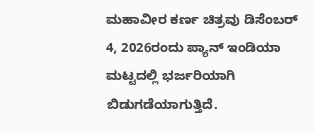ಮಹಾವೀರ ಕರ್ಣ ಚಿತ್ರವು ಡಿಸೆಂಬರ್ 4, 2026ರಂದು ಪ್ಯಾನ್ ಇಂಡಿಯಾ ಮಟ್ಟದಲ್ಲಿ ಭರ್ಜರಿಯಾಗಿ ಬಿಡುಗಡೆಯಾಗುತ್ತಿದೆ.